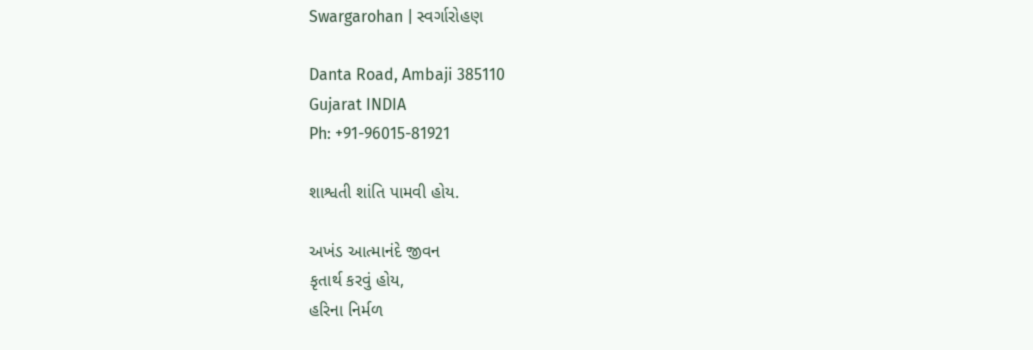Swargarohan | સ્વર્ગારોહણ

Danta Road, Ambaji 385110
Gujarat INDIA
Ph: +91-96015-81921

શાશ્વતી શાંતિ પામવી હોય.

અખંડ આત્માનંદે જીવન
કૃતાર્થ કરવું હોય,
હરિના નિર્મળ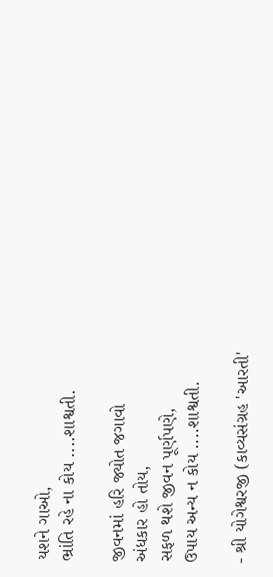યશને ગાઓ,
ભ્રાંતિ રહે ના કોય ....શાશ્વતી.

જીવનમાં હરિ જ્યોત જગાવો
અંધકાર હો તોય,
સફળ થશે જીવન પૂર્ણપણે,
ઉપાય અન્ય ન કોય ....શાશ્વતી.

- શ્રી યોગેશ્વરજી (કાવ્યસંગ્રહ 'આરતી'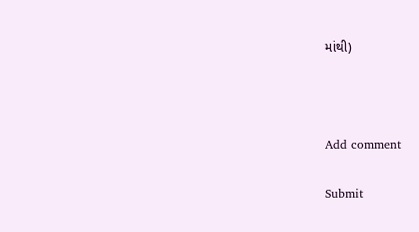માંથી)



Add comment

Submit